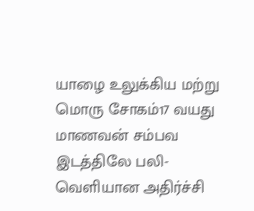யாழை உலுக்கிய மற்று மொரு சோகம்17 வயது மாணவன் சம்பவ இடத்திலே பலி-வெளியான அதிர்ச்சி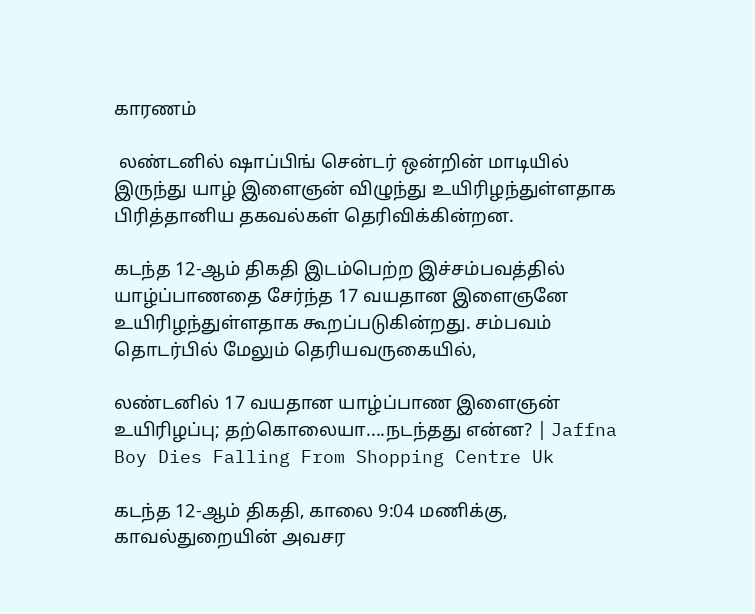காரணம்

 லண்டனில் ஷாப்பிங் சென்டர் ஒன்றின் மாடியில் இருந்து யாழ் இளைஞன் விழுந்து உயிரிழந்துள்ளதாக பிரித்தானிய தகவல்கள் தெரிவிக்கின்றன.

கடந்த 12-ஆம் திகதி இடம்பெற்ற இச்சம்பவத்தில் யாழ்ப்பாணதை சேர்ந்த 17 வயதான இளைஞனே உயிரிழந்துள்ளதாக கூறப்படுகின்றது. சம்பவம் தொடர்பில் மேலும் தெரியவருகையில்,

லண்டனில் 17 வயதான யாழ்ப்பாண இளைஞன் உயிரிழப்பு; தற்கொலையா....நடந்தது என்ன? | Jaffna Boy Dies Falling From Shopping Centre Uk

கடந்த 12-ஆம் திகதி, காலை 9:04 மணிக்கு, காவல்துறையின் அவசர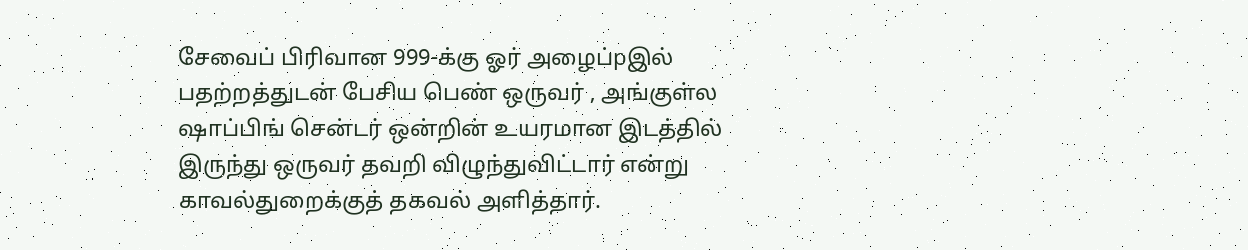சேவைப் பிரிவான 999-க்கு ஓர் அழைப்pஇல் பதற்றத்துடன் பேசிய பெண் ஒருவர் , அங்குள்ல ஷாப்பிங் சென்டர் ஒன்றின் உயரமான இடத்தில் இருந்து ஒருவர் தவறி விழுந்துவிட்டார் என்று காவல்துறைக்குத் தகவல் அளித்தார்.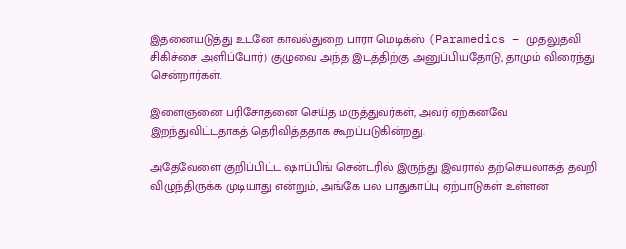இதனையடுத்து உடனே காவல்துறை பாரா மெடிக்ஸ் (Paramedics – முதலுதவி சிகிச்சை அளிப்போர்) குழுவை அந்த இடத்திற்கு அனுப்பியதோடு, தாமும் விரைந்து சென்றார்கள்.

இளைஞனை பரிசோதனை செய்த மருத்துவர்கள், அவர் ஏற்கனவே இறந்துவிட்டதாகத் தெரிவித்ததாக கூறப்படுகின்றது.

அதேவேளை குறிப்பிட்ட ஷாப்பிங் சென்டரில் இருந்து இவரால் தற்செயலாகத் தவறி விழுந்திருக்க முடியாது என்றும், அங்கே பல பாதுகாப்பு ஏற்பாடுகள் உள்ளன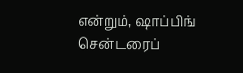என்றும், ஷாப்பிங் சென்டரைப்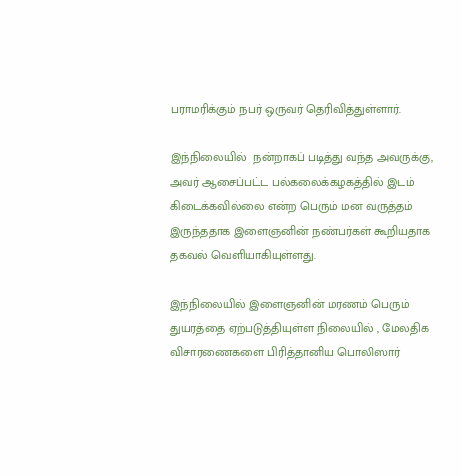பராமரிக்கும் நபர் ஒருவர் தெரிவித்துள்ளார்.

இந்நிலையில்  நன்றாகப் படித்து வந்த அவருக்கு, அவர் ஆசைப்பட்ட பல்கலைக்கழகத்தில் இடம் கிடைக்கவில்லை என்ற பெரும் மன வருத்தம் இருந்ததாக இளைஞனின் நண்பர்கள் கூறியதாக தகவல் வெளியாகியுள்ளது.

இந்நிலையில் இளைஞனின் மரணம் பெரும் துயரத்தை ஏற்படுத்தியுள்ள நிலையில் , மேலதிக விசாரணைகளை பிரித்தானிய பொலிஸார்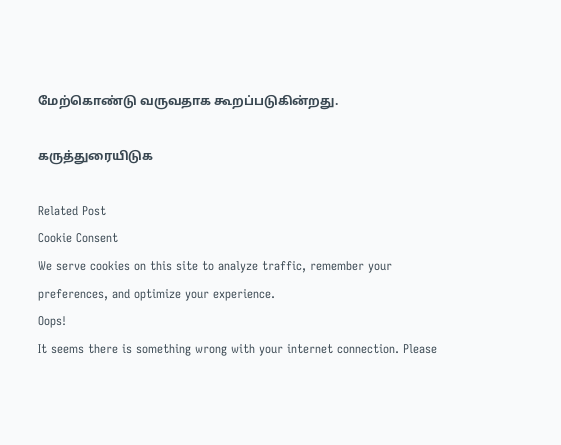மேற்கொண்டு வருவதாக கூறப்படுகின்றது.

கருத்துரையிடுக

Related Post
Cookie Consent
We serve cookies on this site to analyze traffic, remember your preferences, and optimize your experience.
Oops!
It seems there is something wrong with your internet connection. Please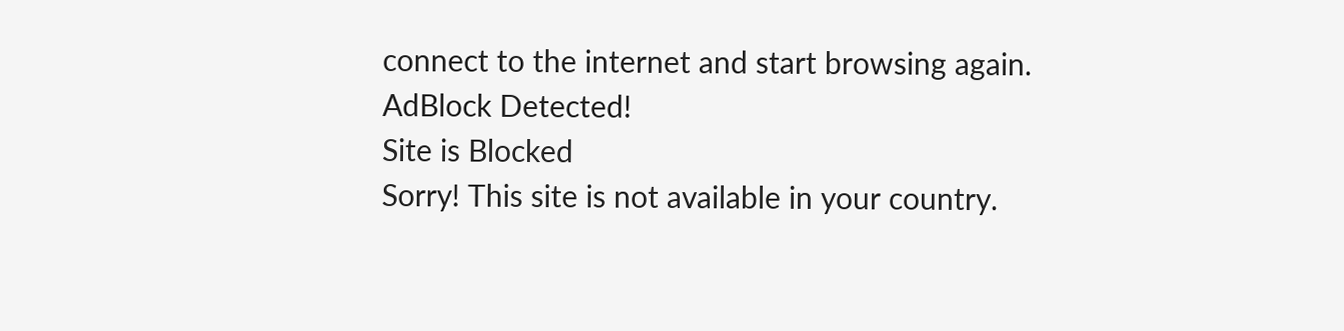connect to the internet and start browsing again.
AdBlock Detected!
Site is Blocked
Sorry! This site is not available in your country.